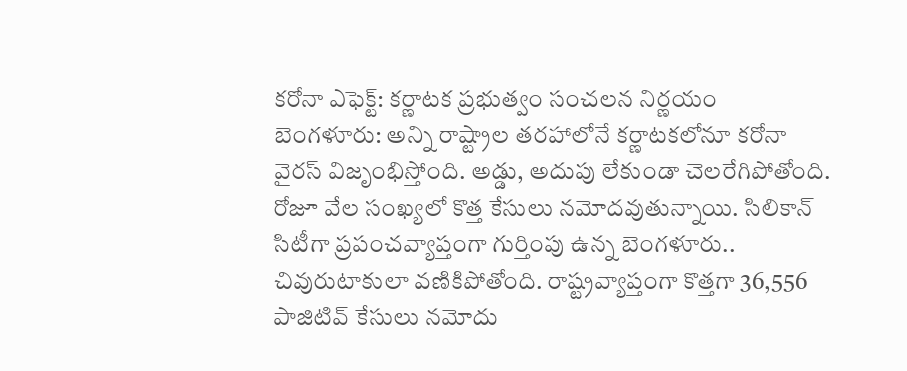కరోనా ఎఫెక్ట్: కర్ణాటక ప్రభుత్వం సంచలన నిర్ణయం
బెంగళూరు: అన్ని రాష్ట్రాల తరహాలోనే కర్ణాటకలోనూ కరోనా వైరస్ విజృంభిస్తోంది. అడ్డు, అదుపు లేకుండా చెలరేగిపోతోంది. రోజూ వేల సంఖ్యలో కొత్త కేసులు నమోదవుతున్నాయి. సిలికాన్ సిటీగా ప్రపంచవ్యాప్తంగా గుర్తింపు ఉన్న బెంగళూరు.. చివురుటాకులా వణికిపోతోంది. రాష్ట్రవ్యాప్తంగా కొత్తగా 36,556 పాజిటివ్ కేసులు నమోదు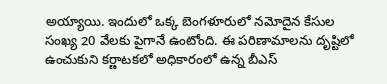అయ్యాయి. ఇందులో ఒక్క బెంగళూరులో నమోదైన కేసుల సంఖ్య 20 వేలకు పైగానే ఉంటోంది. ఈ పరిణామాలను దృష్టిలో ఉంచుకుని కర్ణాటకలో అధికారంలో ఉన్న బీఎస్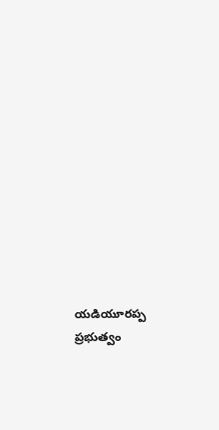యడియూరప్ప ప్రభుత్వం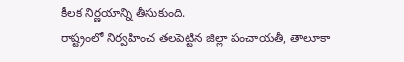కీలక నిర్ణయాన్ని తీసుకుంది.
రాష్ట్రంలో నిర్వహించ తలపెట్టిన జిల్లా పంచాయతీ, తాలూకా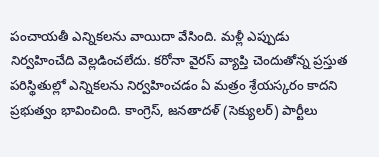పంచాయతీ ఎన్నికలను వాయిదా వేసింది. మళ్లీ ఎప్పుడు నిర్వహించేది వెల్లడించలేదు. కరోనా వైరస్ వ్యాప్తి చెందుతోన్న ప్రస్తుత పరిస్థితుల్లో ఎన్నికలను నిర్వహించడం ఏ మత్రం శ్రేయస్కరం కాదని ప్రభుత్వం భావించింది. కాంగ్రెస్, జనతాదళ్ (సెక్యులర్) పార్టీలు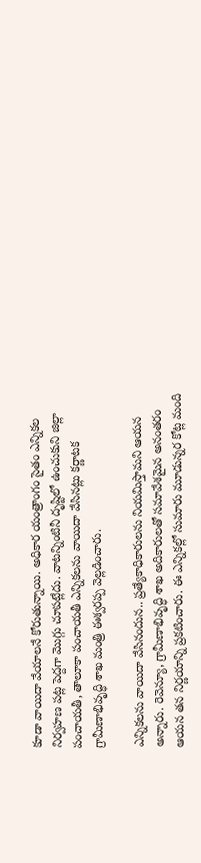కూడా వాయిదా వేయాలనే కోరుతున్నాయి. అధికార యంత్రాంగం సైతం ఎన్నికల నిర్వహణ పట్ల పెద్దగా మొగ్గు చూపట్లేదు. వాటన్నింటినీ దృష్టిలో ఉంచుకుని జిల్లా పంచాయతీ, తాలూకా పంచాయతీ ఎన్నికలను వాయిదా వేసినట్లు కర్ణాటక గ్రామీణాభివృద్ధి శాఖ మంత్రి ఈశ్వరప్ప వెల్లడించారు.

ఎన్నికలను వాయిదా వేసినందున.. ప్రత్యేకాధికారులను నియమిస్తామని ఆయన అన్నారు. రెవెన్యూ, గ్రామీణాభివృద్ధి శాఖ అదికారులతో సమావేశమైన అనంతరం ఆయన తన నిర్ణయాన్ని ప్రకటించారు. ఈ ఎన్నికల్లో సుమారు మూడున్నర కోట్ల మంది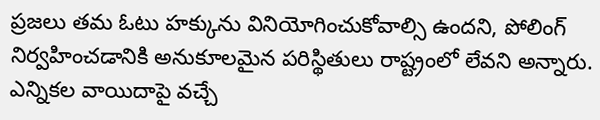ప్రజలు తమ ఓటు హక్కును వినియోగించుకోవాల్సి ఉందని, పోలింగ్ నిర్వహించడానికి అనుకూలమైన పరిస్థితులు రాష్ట్రంలో లేవని అన్నారు. ఎన్నికల వాయిదాపై వచ్చే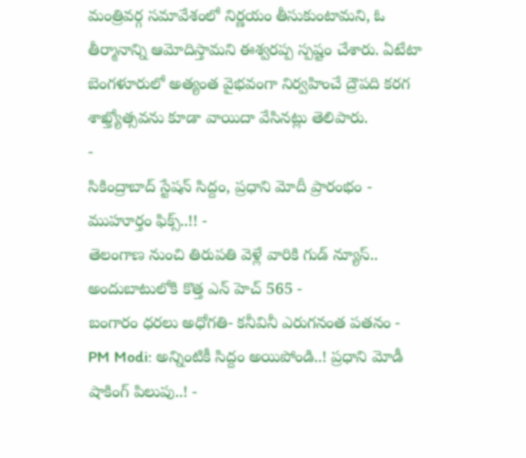మంత్రివర్గ సమావేశంలో నిర్ణయం తీసుకుంటామని, ఓ తీర్మానాన్ని ఆమోదిస్తామని ఈశ్వరప్ప స్పష్టం చేశారు. ఏటేటా బెంగళూరులో అత్యంత వైభవంగా నిర్వహించే ద్రౌపది కరగ శాఖ్త్యోత్సవను కూడా వాయిదా వేసినట్లు తెలిపారు.
-
సికింద్రాబాద్ స్టేషన్ సిద్దం, ప్రధాని మోదీ ప్రారంభం - ముహూర్తం ఫిక్స్..!! -
తెలంగాణ నుంచి తిరుపతి వెళ్లే వారికి గుడ్ న్యూస్.. అందుబాటులోకి కొత్త ఎన్ హెచ్ 565 -
బంగారం ధరలు అధోగతి- కనీవినీ ఎరుగనంత పతనం -
PM Modi: అన్నింటికీ సిద్దం అయిపోండి..! ప్రధాని మోడీ షాకింగ్ పిలుపు..! -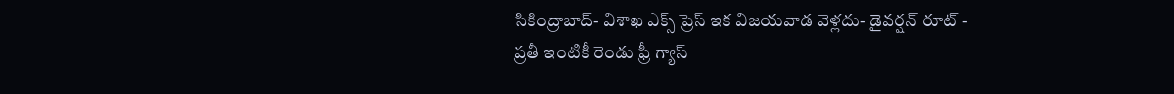సికింద్రాబాద్- విశాఖ ఎక్స్ ప్రెస్ ఇక విజయవాడ వెళ్లదు- డైవర్షన్ రూట్ -
ప్రతీ ఇంటికీ రెండు ఫ్రీ గ్యాస్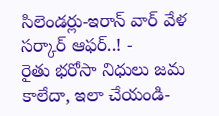సిలెండర్లు-ఇరాన్ వార్ వేళ సర్కార్ ఆఫర్..! -
రైతు భరోసా నిధులు జమ కాలేదా, ఇలా చేయండి-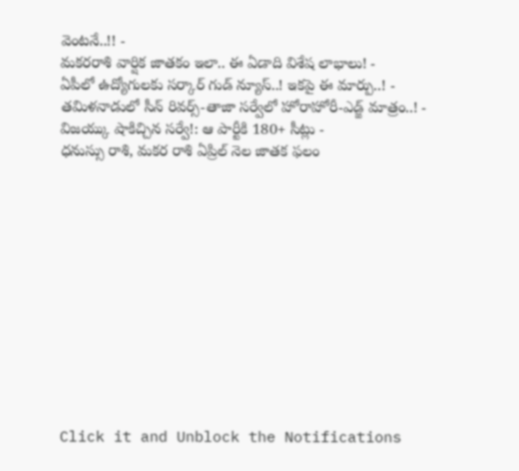వెంటనే..!! -
మకరరాశి వార్షిక జాతకం ఇలా.. ఈ ఏడాది విశేష లాభాలు! -
ఏపీలో ఉద్యోగులకు సర్కార్ గుడ్ న్యూస్..! ఇకపై ఈ మార్పు..! -
తమిళనాడులో సీన్ రివర్స్-తాజా సర్వేలో హోరాహోరీ-ఎడ్జ్ మాత్రం..! -
విజయ్కు షాకిచ్చిన సర్వే!: ఆ పార్టీకి 180+ సీట్లు -
ధనుస్సు రాశి, మకర రాశి ఏప్రిల్ నెల జాతక ఫలం












Click it and Unblock the Notifications